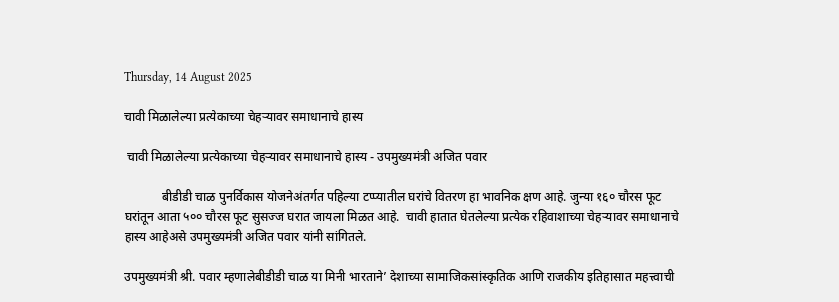Thursday, 14 August 2025

चावी मिळालेल्या प्रत्येकाच्या चेहऱ्यावर समाधानाचे हास्य

 चावी मिळालेल्या प्रत्येकाच्या चेहऱ्यावर समाधानाचे हास्य - उपमुख्यमंत्री अजित पवार

            बीडीडी चाळ पुनर्विकास योजनेअंतर्गत पहिल्या टप्प्यातील घरांचे वितरण हा भावनिक क्षण आहे. जुन्या १६० चौरस फूट घरांतून आता ५०० चौरस फूट सुसज्ज घरात जायला मिळत आहे.  चावी हातात घेतलेल्या प्रत्येक रहिवाशाच्या चेहऱ्यावर समाधानाचे हास्य आहेअसे उपमुख्यमंत्री अजित पवार यांनी सांगितले.

उपमुख्यमंत्री श्री. पवार म्हणालेबीडीडी चाळ या मिनी भारताने’ देशाच्या सामाजिकसांस्कृतिक आणि राजकीय इतिहासात महत्त्वाची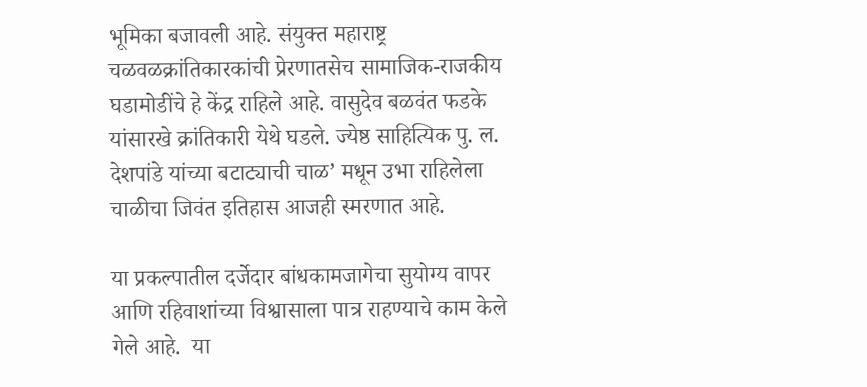भूमिका बजावली आहे. संयुक्त महाराष्ट्र चळवळक्रांतिकारकांची प्रेरणातसेच सामाजिक-राजकीय घडामोडींचे हे केंद्र राहिले आहे. वासुदेव बळवंत फडके यांसारखे क्रांतिकारी येथे घडले. ज्येष्ठ साहित्यिक पु. ल. देशपांडे यांच्या बटाट्याची चाळ’ मधून उभा राहिलेला चाळीचा जिवंत इतिहास आजही स्मरणात आहे.

या प्रकल्पातील दर्जेदार बांधकामजागेचा सुयोग्य वापर आणि रहिवाशांच्या विश्वासाला पात्र राहण्याचे काम केले गेले आहे.  या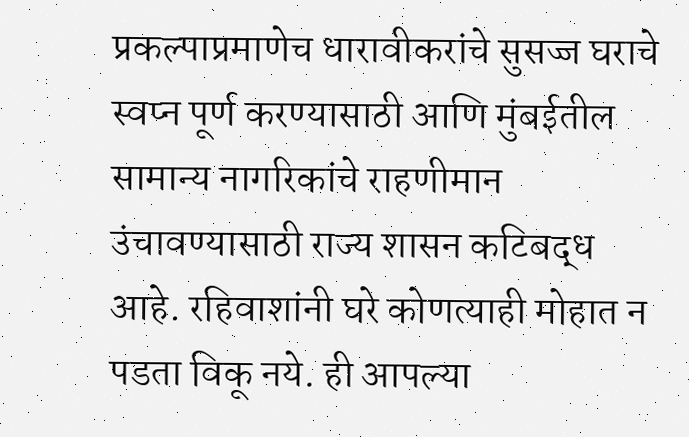प्रकल्पाप्रमाणेच धारावीकरांचे सुसज्ज घराचे  स्वप्न पूर्ण करण्यासाठी आणि मुंबईतील सामान्य नागरिकांचे राहणीमान उंचावण्यासाठी राज्य शासन कटिबद्ध आहे. रहिवाशांनी घरे कोणत्याही मोहात न पडता विकू नये. ही आपल्या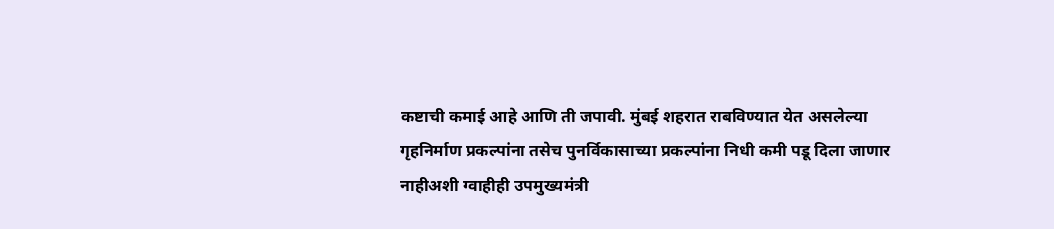कष्टाची कमाई आहे आणि ती जपावी. मुंबई शहरात राबविण्यात येत असलेल्या गृहनिर्माण प्रकल्पांना तसेच पुनर्विकासाच्या प्रकल्पांना निधी कमी पडू दिला जाणार नाहीअशी ग्वाहीही उपमुख्यमंत्री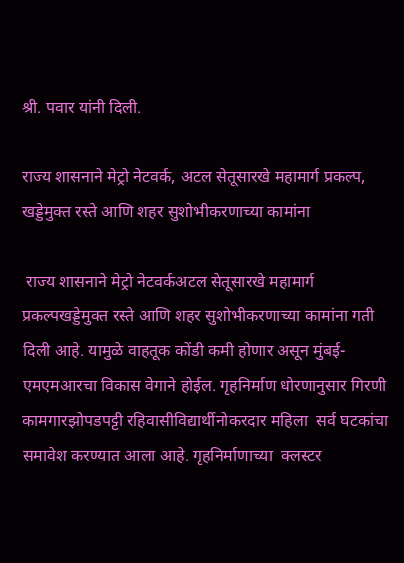श्री. पवार यांनी दिली.

राज्य शासनाने मेट्रो नेटवर्क, अटल सेतूसारखे महामार्ग प्रकल्प, खड्डेमुक्त रस्ते आणि शहर सुशोभीकरणाच्या कामांना

 राज्य शासनाने मेट्रो नेटवर्कअटल सेतूसारखे महामार्ग प्रकल्पखड्डेमुक्त रस्ते आणि शहर सुशोभीकरणाच्या कामांना गती दिली आहे. यामुळे वाहतूक कोंडी कमी होणार असून मुंबई-एमएमआरचा विकास वेगाने होईल. गृहनिर्माण धोरणानुसार गिरणी कामगारझोपडपट्टी रहिवासीविद्यार्थीनोकरदार महिला  सर्व घटकांचा समावेश करण्यात आला आहे. गृहनिर्माणाच्या  क्लस्टर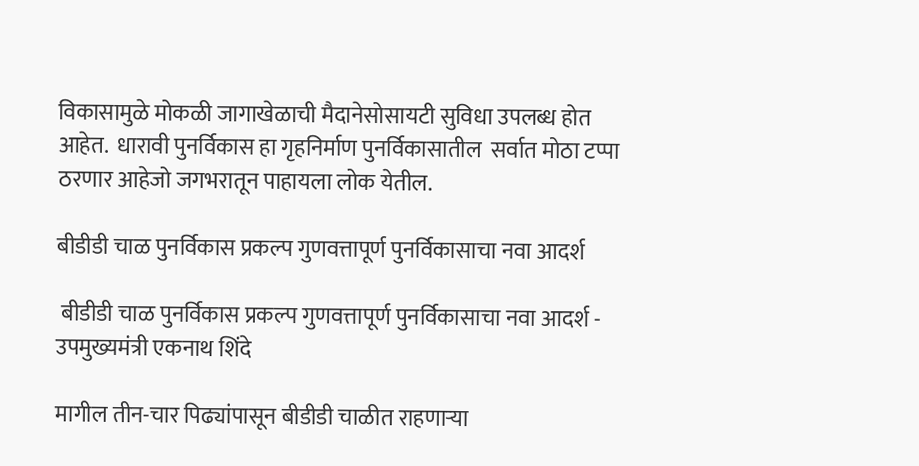विकासामुळे मोकळी जागाखेळाची मैदानेसोसायटी सुविधा उपलब्ध होत आहेत.  धारावी पुनर्विकास हा गृहनिर्माण पुनर्विकासातील  सर्वात मोठा टप्पा ठरणार आहेजो जगभरातून पाहायला लोक येतील.

बीडीडी चाळ पुनर्विकास प्रकल्प गुणवत्तापूर्ण पुनर्विकासाचा नवा आदर्श

 बीडीडी चाळ पुनर्विकास प्रकल्प गुणवत्तापूर्ण पुनर्विकासाचा नवा आदर्श - उपमुख्यमंत्री एकनाथ शिंदे

मागील तीन-चार पिढ्यांपासून बीडीडी चाळीत राहणाऱ्या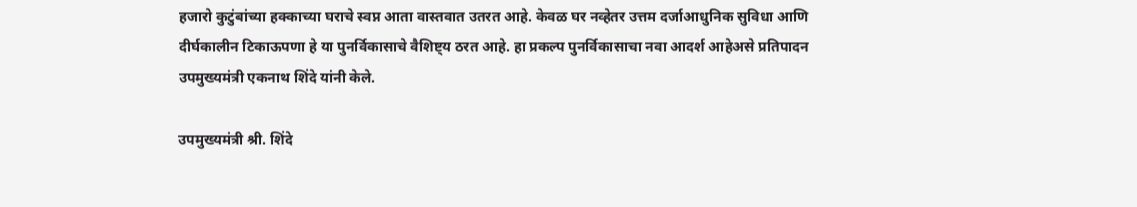हजारो कुटुंबांच्या हक्काच्या घराचे स्वप्न आता वास्तवात उतरत आहे. केवळ घर नव्हेतर उत्तम दर्जाआधुनिक सुविधा आणि दीर्घकालीन टिकाऊपणा हे या पुनर्विकासाचे वैशिष्ट्य ठरत आहे. हा प्रकल्प पुनर्विकासाचा नवा आदर्श आहेअसे प्रतिपादन उपमुख्यमंत्री एकनाथ शिंदे यांनी केले.

उपमुख्यमंत्री श्री. शिंदे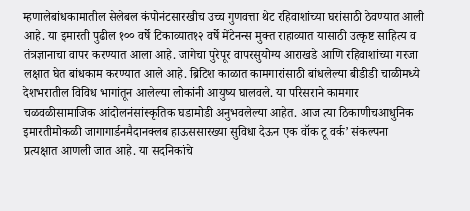म्हणालेबांधकामातील सेलेबल कंपोनंटसारखीच उच्च गुणवत्ता थेट रहिवाशांच्या घरांसाठी ठेवण्यात आली आहे. या इमारती पुढील १०० वर्षे टिकाव्यात१२ वर्षे मेंटेनन्स मुक्त राहाव्यात यासाठी उत्कृष्ट साहित्य व तंत्रज्ञानाचा वापर करण्यात आला आहे. जागेचा पुरेपूर वापरसुयोग्य आराखडे आणि रहिवाशांच्या गरजा लक्षात घेत बांधकाम करण्यात आले आहे. ब्रिटिश काळात कामगारांसाठी बांधलेल्या बीडीडी चाळीमध्ये देशभरातील विविध भागांतून आलेल्या लोकांनी आयुष्य घालवले. या परिसराने कामगार चळवळीसामाजिक आंदोलनंसांस्कृतिक घडामोडी अनुभवलेल्या आहेत. आज त्या ठिकाणीचआधुनिक इमारतीमोकळी जागागार्डनमैदानक्लब हाऊससारख्या सुविधा देऊन एक वॉक टू वर्क’ संकल्पना प्रत्यक्षात आणली जात आहे. या सदनिकांचे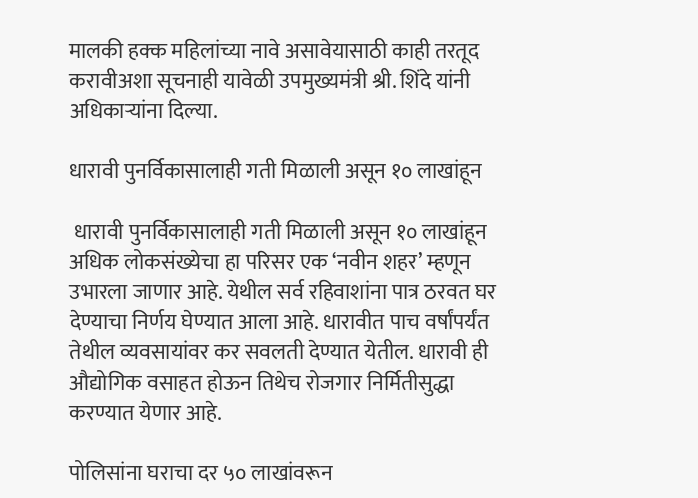मालकी हक्क महिलांच्या नावे असावेयासाठी काही तरतूद करावीअशा सूचनाही यावेळी उपमुख्यमंत्री श्री. शिंदे यांनी अधिकाऱ्यांना दिल्या.

धारावी पुनर्विकासालाही गती मिळाली असून १० लाखांहून

 धारावी पुनर्विकासालाही गती मिळाली असून १० लाखांहून अधिक लोकसंख्येचा हा परिसर एक ‘नवीन शहर’ म्हणून उभारला जाणार आहे. येथील सर्व रहिवाशांना पात्र ठरवत घर देण्याचा निर्णय घेण्यात आला आहे. धारावीत पाच वर्षांपर्यंत तेथील व्यवसायांवर कर सवलती देण्यात येतील. धारावी ही औद्योगिक वसाहत होऊन तिथेच रोजगार निर्मितीसुद्धा करण्यात येणार आहे.

पोलिसांना घराचा दर ५० लाखांवरून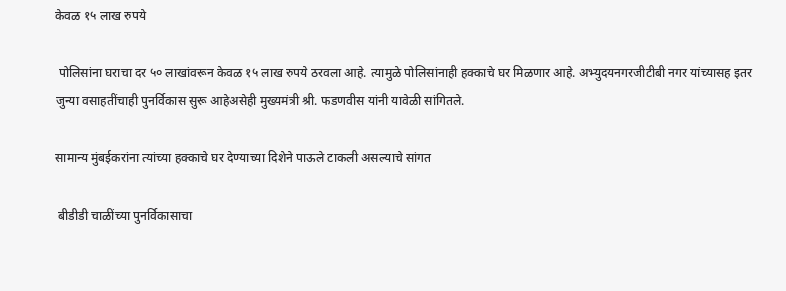केवळ १५ लाख रुपये

 पोलिसांना घराचा दर ५० लाखांवरून केवळ १५ लाख रुपये ठरवला आहे. त्यामुळे पोलिसांनाही हक्काचे घर मिळणार आहे. अभ्युदयनगरजीटीबी नगर यांच्यासह इतर जुन्या वसाहतींचाही पुनर्विकास सुरू आहेअसेही मुख्यमंत्री श्री. फडणवीस यांनी यावेळी सांगितले.

सामान्य मुंबईकरांना त्यांच्या हक्काचे घर देण्याच्या दिशेने पाऊले टाकली असल्याचे सांगत

 बीडीडी चाळींच्या पुनर्विकासाचा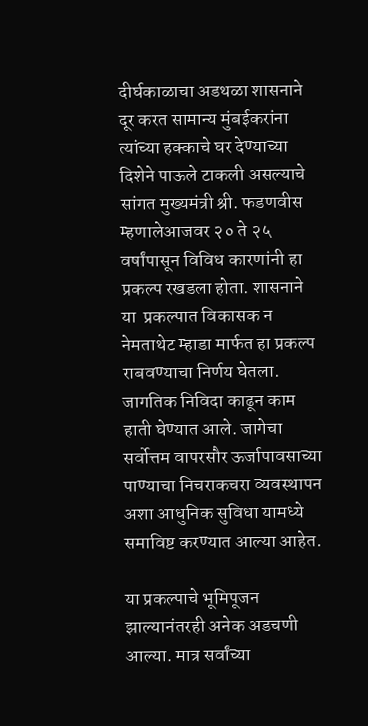दीर्घकाळाचा अडथळा शासनाने दूर करत सामान्य मुंबईकरांना त्यांच्या हक्काचे घर देण्याच्या दिशेने पाऊले टाकली असल्याचे सांगत मुख्यमंत्री श्री. फडणवीस म्हणालेआजवर २० ते २५ वर्षांपासून विविध कारणांनी हा प्रकल्प रखडला होता. शासनाने या  प्रकल्पात विकासक न नेमताथेट म्हाडा मार्फत हा प्रकल्प राबवण्याचा निर्णय घेतला. जागतिक निविदा काढून काम हाती घेण्यात आले. जागेचा सर्वोत्तम वापरसौर ऊर्जापावसाच्या पाण्याचा निचराकचरा व्यवस्थापन अशा आधुनिक सुविधा यामध्ये समाविष्ट करण्यात आल्या आहेत.

या प्रकल्पाचे भूमिपूजन झाल्यानंतरही अनेक अडचणी आल्या. मात्र सर्वांच्या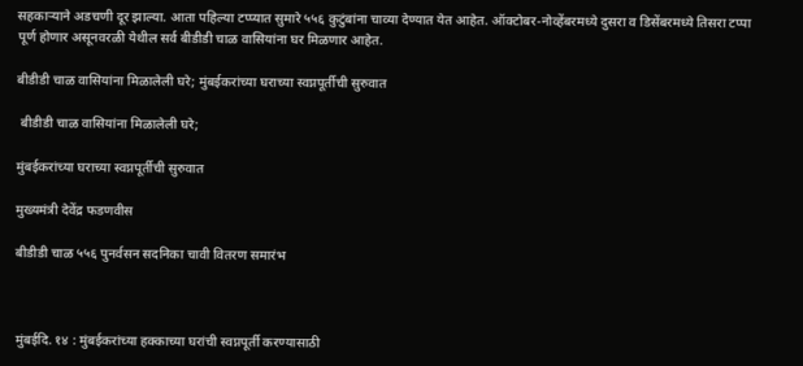सहकाऱ्याने अडचणी दूर झाल्या. आता पहिल्या टप्प्यात सुमारे ५५६ कुटुंबांना चाव्या देण्यात येत आहेत. ऑक्टोबर-नोव्हेंबरमध्ये दुसरा व डिसेंबरमध्ये तिसरा टप्पा पूर्ण होणार असूनवरळी येथील सर्व बीडीडी चाळ वासियांना घर मिळणार आहेत.

बीडीडी चाळ वासियांना मिळालेली घरे; मुंबईकरांच्या घराच्या स्वप्नपूर्तीची सुरुवात

 बीडीडी चाळ वासियांना मिळालेली घरे;

मुंबईकरांच्या घराच्या स्वप्नपूर्तीची सुरुवात

मुख्यमंत्री देवेंद्र फडणवीस

बीडीडी चाळ ५५६ पुनर्वसन सदनिका चावी वितरण समारंभ



मुंबईदि. १४ : मुंबईकरांच्या हक्काच्या घरांची स्वप्नपूर्ती करण्यासाठी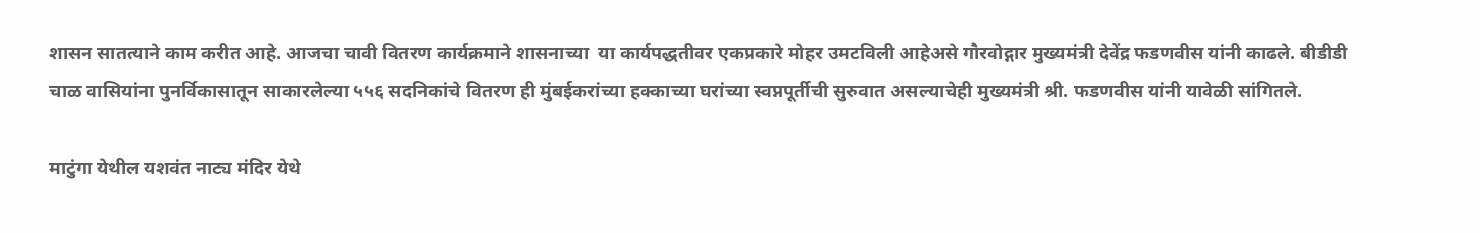शासन सातत्याने काम करीत आहे. आजचा चावी वितरण कार्यक्रमाने शासनाच्या  या कार्यपद्धतीवर एकप्रकारे मोहर उमटविली आहेअसे गौरवोद्गार मुख्यमंत्री देवेंद्र फडणवीस यांनी काढले. बीडीडी चाळ वासियांना पुनर्विकासातून साकारलेल्या ५५६ सदनिकांचे वितरण ही मुंबईकरांच्या हक्काच्या घरांच्या स्वप्नपूर्तीची सुरुवात असल्याचेही मुख्यमंत्री श्री. फडणवीस यांनी यावेळी सांगितले.

माटुंगा येथील यशवंत नाट्य मंदिर येथे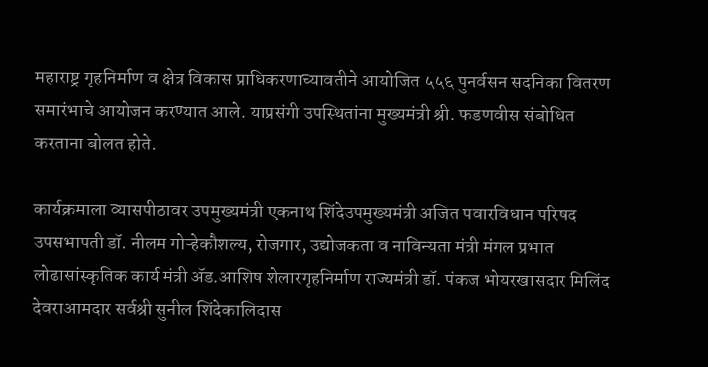महाराष्ट्र गृहनिर्माण व क्षेत्र विकास प्राधिकरणाच्यावतीने आयोजित ५५६ पुनर्वसन सदनिका वितरण समारंभाचे आयोजन करण्यात आले. याप्रसंगी उपस्थितांना मुख्यमंत्री श्री. फडणवीस संबोधित करताना बोलत होते.

कार्यक्रमाला व्यासपीठावर उपमुख्यमंत्री एकनाथ शिंदेउपमुख्यमंत्री अजित पवारविधान परिषद उपसभापती डॉ. नीलम गोऱ्हेकौशल्य, रोजगार, उद्योजकता व नाविन्यता मंत्री मंगल प्रभात लोढासांस्कृतिक कार्य मंत्री ॲड.आशिष शेलारगृहनिर्माण राज्यमंत्री डॉ. पंकज भोयरखासदार मिलिंद देवराआमदार सर्वश्री सुनील शिंदेकालिदास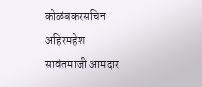कोळंबकरसचिन अहिरमहेश सावंतमाजी आमदार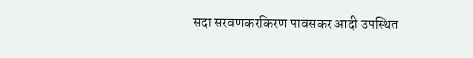सदा सरवणकरकिरण पावसकर आदी उपस्थित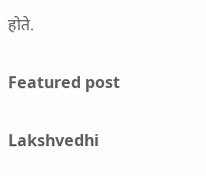होते.

Featured post

Lakshvedhi